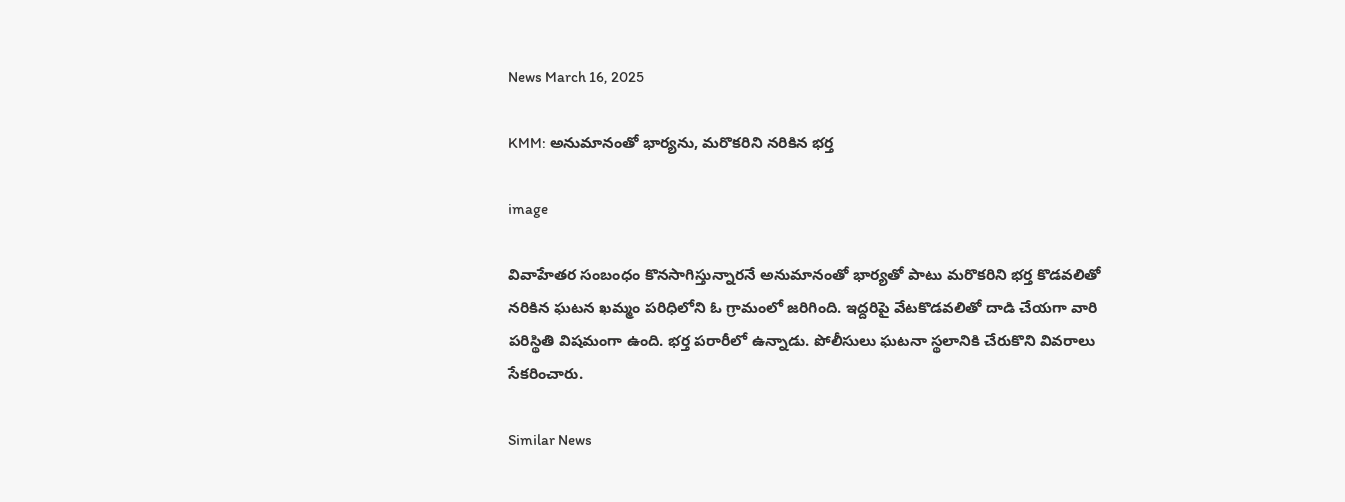News March 16, 2025

KMM: అనుమానంతో భార్యను, మరొకరిని నరికిన భర్త

image

వివాహేతర సంబంధం కొనసాగిస్తున్నారనే అనుమానంతో భార్యతో పాటు మరొకరిని భర్త కొడవలితో నరికిన ఘటన ఖమ్మం పరిధిలోని ఓ గ్రామంలో జరిగింది. ఇద్దరిపై వేటకొడవలితో దాడి చేయగా వారి పరిస్థితి విషమంగా ఉంది. భర్త పరారీలో ఉన్నాడు. పోలీసులు ఘటనా స్థలానికి చేరుకొని వివరాలు సేకరించారు.

Similar News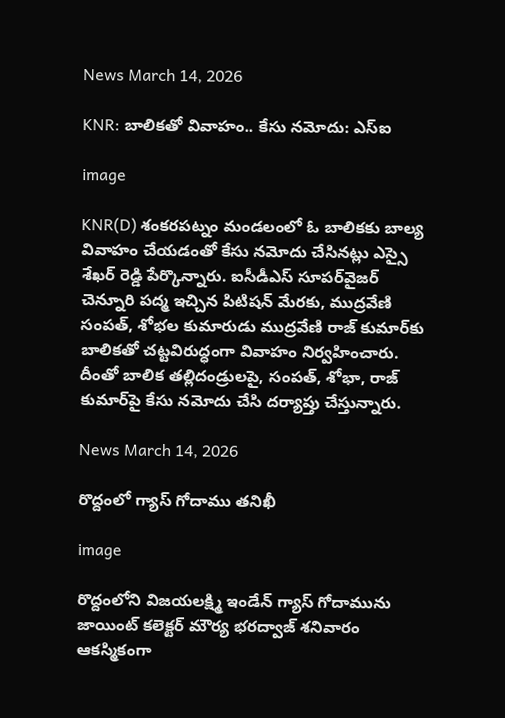News March 14, 2026

KNR: బాలికతో వివాహం.. కేసు నమోదు: ఎస్‌ఐ

image

KNR(D) శంకరపట్నం మండలంలో ఓ బాలికకు బాల్య వివాహం చేయడంతో కేసు నమోదు చేసినట్లు ఎస్సై శేఖర్ ‌రెడ్డి పేర్కొన్నారు. ఐసీడీఎస్ సూపర్‌వైజర్ చెన్నూరి పద్మ ఇచ్చిన పిటిషన్ మేరకు, ముద్రవేణి సంపత్, శోభల కుమారుడు ముద్రవేణి రాజ్ కుమార్‌కు బాలికతో చట్టవిరుద్ధంగా వివాహం నిర్వహించారు. దీంతో బాలిక తల్లిదండ్రులపై, సంపత్, శోభా, రాజ్ కుమార్‌పై కేసు నమోదు చేసి దర్యాప్తు చేస్తున్నారు.

News March 14, 2026

రొద్దంలో గ్యాస్ గోదాము తనిఖీ

image

రొద్దంలోని విజయలక్ష్మి ఇండేన్ గ్యాస్ గోదామును జాయింట్ కలెక్టర్ మౌర్య భరద్వాజ్ శనివారం ఆకస్మికంగా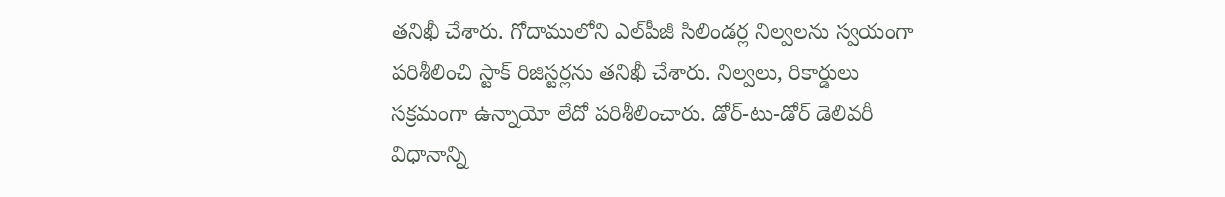తనిఖీ చేశారు. గోదాములోని ఎల్‌పీజీ సిలిండర్ల నిల్వలను స్వయంగా పరిశీలించి స్టాక్ రిజిస్టర్లను తనిఖీ చేశారు. నిల్వలు, రికార్డులు సక్రమంగా ఉన్నాయో లేదో పరిశీలించారు. డోర్-టు-డోర్ డెలివరీ విధానాన్ని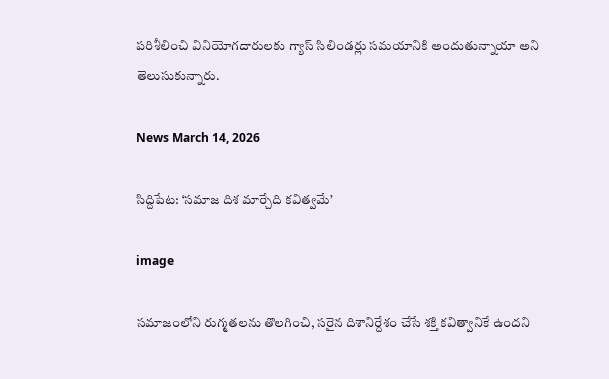పరిశీలించి వినియోగదారులకు గ్యాస్ సిలిండర్లు సమయానికి అందుతున్నాయా అని తెలుసుకున్నారు.

News March 14, 2026

సిద్దిపేట: ‘సమాజ దిశ మార్చేది కవిత్వమే’

image

సమాజంలోని రుగ్మతలను తొలగించి, సరైన దిశానిర్దేశం చేసే శక్తి కవిత్వానికే ఉందని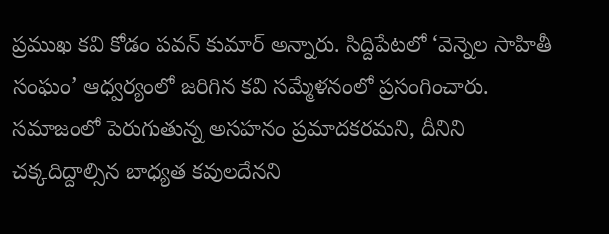ప్రముఖ కవి కోడం పవన్ కుమార్ అన్నారు. సిద్దిపేటలో ‘వెన్నెల సాహితీ సంఘం’ ఆధ్వర్యంలో జరిగిన కవి సమ్మేళనంలో ప్రసంగించారు. సమాజంలో పెరుగుతున్న అసహనం ప్రమాదకరమని, దీనిని చక్కదిద్దాల్సిన బాధ్యత కవులదేనని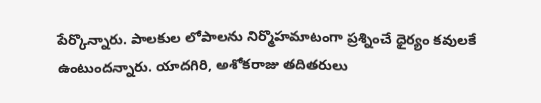పేర్కొన్నారు. పాలకుల లోపాలను నిర్మొహమాటంగా ప్రశ్నించే ధైర్యం కవులకే ఉంటుందన్నారు. యాదగిరి, అశోకరాజు తదితరులు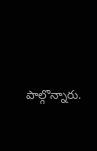పాల్గొన్నారు.